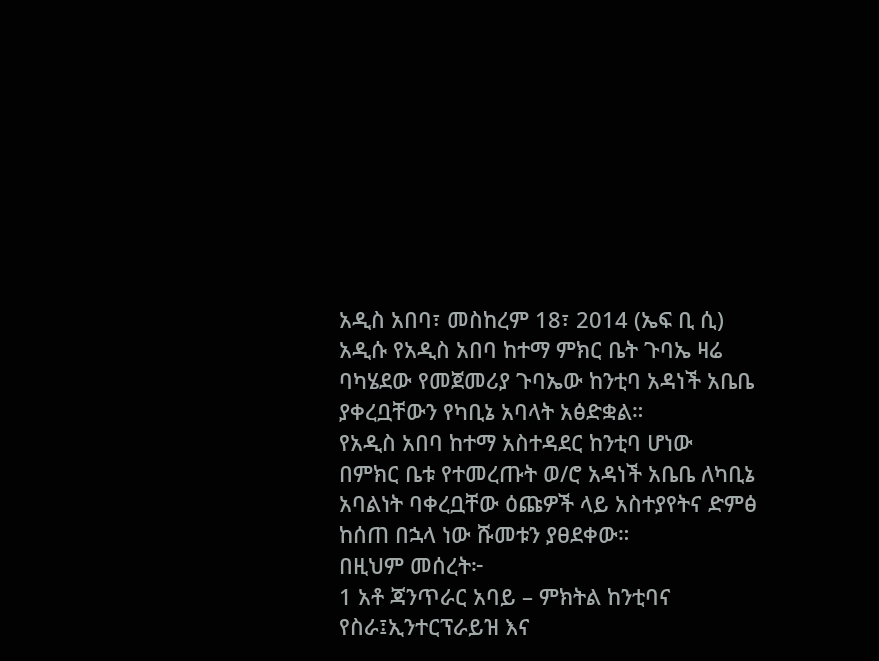አዲስ አበባ፣ መስከረም 18፣ 2014 (ኤፍ ቢ ሲ) አዲሱ የአዲስ አበባ ከተማ ምክር ቤት ጉባኤ ዛሬ ባካሄደው የመጀመሪያ ጉባኤው ከንቲባ አዳነች አቤቤ ያቀረቧቸውን የካቢኔ አባላት አፅድቋል።
የአዲስ አበባ ከተማ አስተዳደር ከንቲባ ሆነው በምክር ቤቱ የተመረጡት ወ/ሮ አዳነች አቤቤ ለካቢኔ አባልነት ባቀረቧቸው ዕጩዎች ላይ አስተያየትና ድምፅ ከሰጠ በኋላ ነው ሹመቱን ያፀደቀው።
በዚህም መሰረት፦
1 አቶ ጃንጥራር አባይ – ምክትል ከንቲባና የስራ፤ኢንተርፕራይዝ እና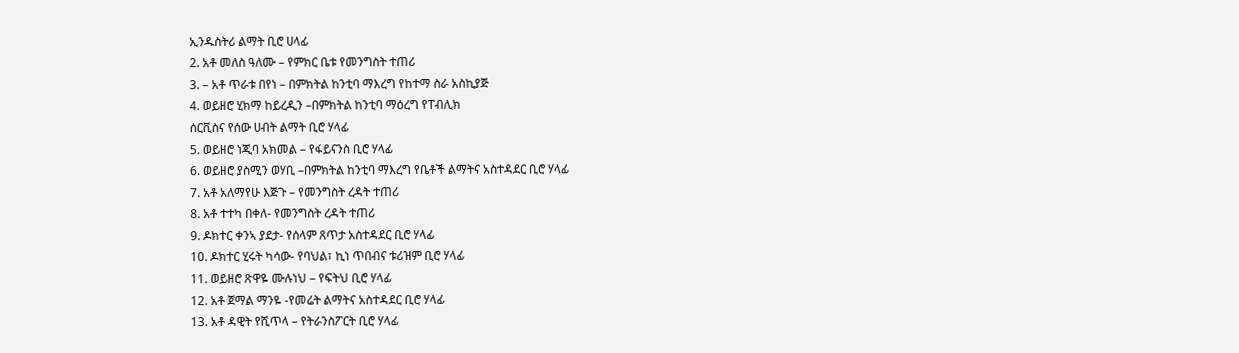ኢንዱስትሪ ልማት ቢሮ ሀላፊ
2. አቶ መለስ ዓለሙ – የምክር ቤቱ የመንግስት ተጠሪ
3. – አቶ ጥራቱ በየነ – በምክትል ከንቲባ ማእረግ የከተማ ስራ አስኪያጅ
4. ወይዘሮ ሂክማ ከይረዲን –በምክትል ከንቲባ ማዕረግ የፐብሊክ
ሰርቪስና የሰው ሀብት ልማት ቢሮ ሃላፊ
5. ወይዘሮ ነጂባ አክመል – የፋይናንስ ቢሮ ሃላፊ
6. ወይዘሮ ያስሚን ወሃቢ –በምክትል ከንቲባ ማእረግ የቤቶች ልማትና አስተዳደር ቢሮ ሃላፊ
7. አቶ አለማየሁ እጅጉ – የመንግስት ረዳት ተጠሪ
8. አቶ ተተካ በቀለ- የመንግስት ረዳት ተጠሪ
9. ዶክተር ቀንኣ ያደታ- የሰላም ጸጥታ አስተዳደር ቢሮ ሃላፊ
10. ዶክተር ሂሩት ካሳው- የባህል፣ ኪነ ጥበብና ቱሪዝም ቢሮ ሃላፊ
11. ወይዘሮ ጽዋዬ ሙሉነህ – የፍትህ ቢሮ ሃላፊ
12. አቶ ጀማል ማንዬ -የመሬት ልማትና አስተዳደር ቢሮ ሃላፊ
13. አቶ ዳዊት የሺጥላ – የትራንስፖርት ቢሮ ሃላፊ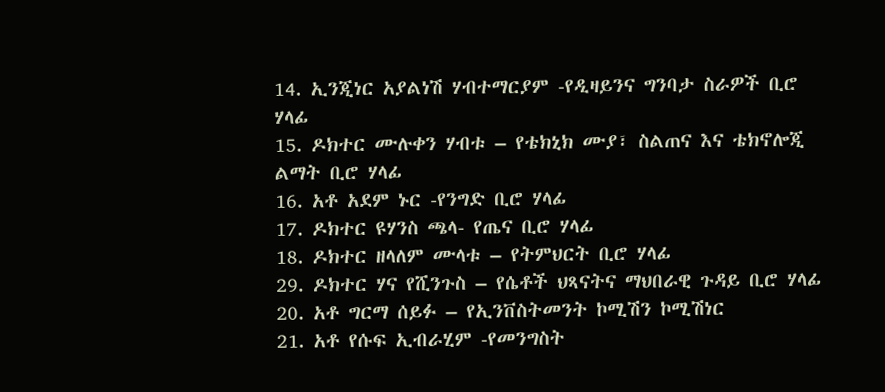14. ኢንጂነር አያልነሽ ሃብተማርያም -የዲዛይንና ግንባታ ስራዎች ቢሮ
ሃላፊ
15. ዶክተር ሙሉቀን ሃብቱ – የቴክኒክ ሙያ፣ ስልጠና እና ቴክኖሎጂ
ልማት ቢሮ ሃላፊ
16. አቶ አደም ኑር -የንግድ ቢሮ ሃላፊ
17. ዶክተር ዩሃንስ ጫላ- የጤና ቢሮ ሃላፊ
18. ዶክተር ዘላለም ሙላቱ – የትምህርት ቢሮ ሃላፊ
29. ዶክተር ሃና የሺንጉስ – የሴቶች ህጻናትና ማህበራዊ ጉዳይ ቢሮ ሃላፊ
20. አቶ ግርማ ሰይፉ – የኢንቨስትመንት ኮሚሽን ኮሚሽነር
21. አቶ የሱፍ ኢብራሂም -የመንግስት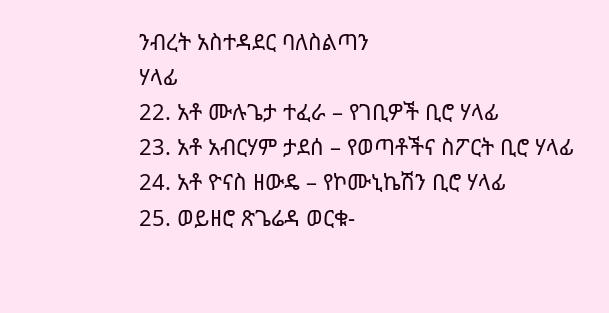ንብረት አስተዳደር ባለስልጣን
ሃላፊ
22. አቶ ሙሉጌታ ተፈራ – የገቢዎች ቢሮ ሃላፊ
23. አቶ አብርሃም ታደሰ – የወጣቶችና ስፖርት ቢሮ ሃላፊ
24. አቶ ዮናስ ዘውዴ – የኮሙኒኬሽን ቢሮ ሃላፊ
25. ወይዘሮ ጽጌሬዳ ወርቁ-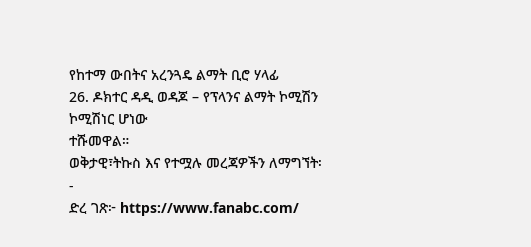የከተማ ውበትና አረንጓዴ ልማት ቢሮ ሃላፊ
26. ዶክተር ዳዲ ወዳጆ – የፕላንና ልማት ኮሚሽን ኮሚሽነር ሆነው
ተሹመዋል።
ወቅታዊ፣ትኩስ እና የተሟሉ መረጃዎችን ለማግኘት፡-
ድረ ገጽ፦ https://www.fanabc.com/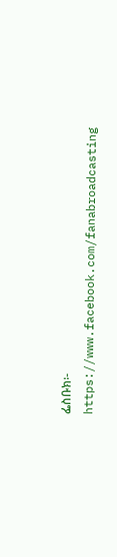ፌስቡክ፡- https://www.facebook.com/fanabroadcasting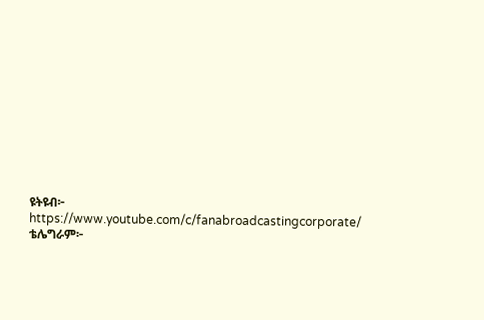ዩትዩብ፦ https://www.youtube.com/c/fanabroadcastingcorporate/
ቴሌግራም፦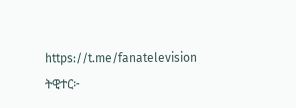https://t.me/fanatelevision
ትዊተር፦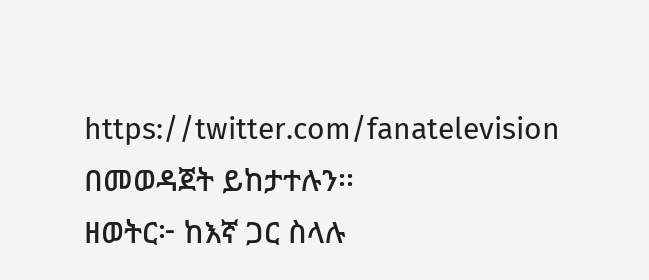https://twitter.com/fanatelevision በመወዳጀት ይከታተሉን፡፡
ዘወትር፦ ከእኛ ጋር ስላሉ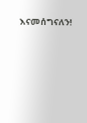እናመሰግናለን!